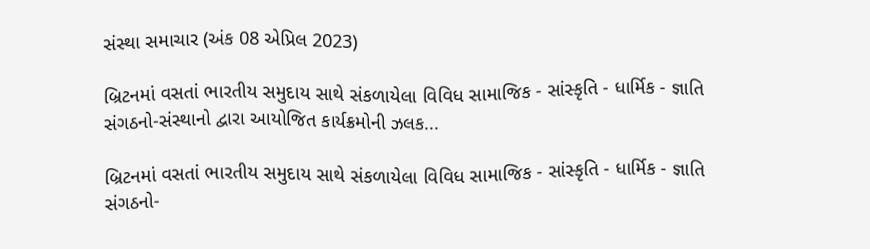સંસ્થા સમાચાર (અંક 08 એપ્રિલ 2023)

બ્રિટનમાં વસતાં ભારતીય સમુદાય સાથે સંકળાયેલા વિવિધ સામાજિક - સાંસ્કૃતિ - ધાર્મિક - જ્ઞાતિ સંગઠનો-સંસ્થાનો દ્વારા આયોજિત કાર્યક્રમોની ઝલક...

બ્રિટનમાં વસતાં ભારતીય સમુદાય સાથે સંકળાયેલા વિવિધ સામાજિક - સાંસ્કૃતિ - ધાર્મિક - જ્ઞાતિ સંગઠનો-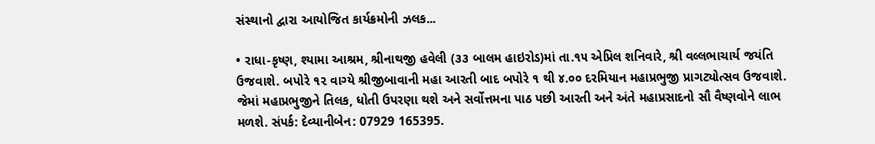સંસ્થાનો દ્વારા આયોજિત કાર્યક્રમોની ઝલક...

• રાધા-કૃષ્ણ, શ્યામા આશ્રમ, શ્રીનાથજી હવેલી (૩૩ બાલમ હાઇરોડ)માં તા.૧૫ એપ્રિલ શનિવારે, શ્રી વલ્લભાચાર્ય જયંતિ ઉજવાશે. બપોરે ૧૨ વાગ્યે શ્રીજીબાવાની મહા આરતી બાદ બપોરે ૧ થી ૪.૦૦ દરમિયાન મહાપ્રભુજી પ્રાગટ્યોત્સવ ઉજવાશે. જેમાં મહાપ્રભુજીને તિલક, ધોતી ઉપરણા થશે અને સર્વોત્તમના પાઠ પછી આરતી અને અંતે મહાપ્રસાદનો સૌ વૈષ્ણવોને લાભ મળશે. સંપર્ક: દેવ્યાનીબેન: 07929 165395.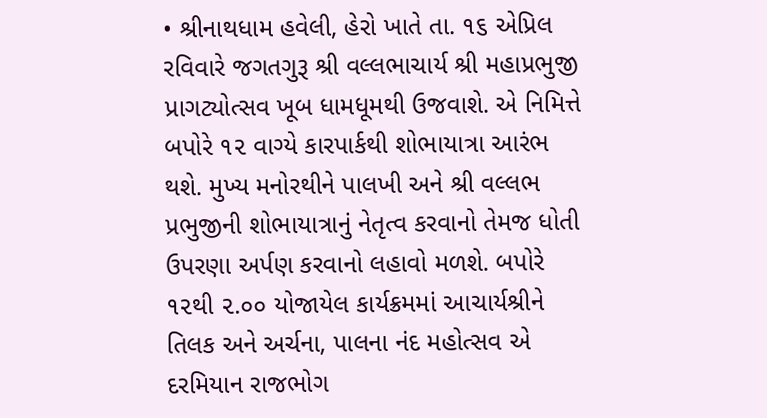• શ્રીનાથધામ હવેલી, હેરો ખાતે તા. ૧૬ એપ્રિલ રવિવારે જગતગુરૂ શ્રી વલ્લભાચાર્ય શ્રી મહાપ્રભુજી પ્રાગટ્યોત્સવ ખૂબ ધામધૂમથી ઉજવાશે. એ નિમિત્તે બપોરે ૧૨ વાગ્યે કારપાર્કથી શોભાયાત્રા આરંભ થશે. મુખ્ય મનોરથીને પાલખી અને શ્રી વલ્લભ પ્રભુજીની શોભાયાત્રાનું નેતૃત્વ કરવાનો તેમજ ધોતી ઉપરણા અર્પણ કરવાનો લહાવો મળશે. બપોરે ૧૨થી ૨.૦૦ યોજાયેલ કાર્યક્રમમાં આચાર્યશ્રીને તિલક અને અર્ચના, પાલના નંદ મહોત્સવ એ દરમિયાન રાજભોગ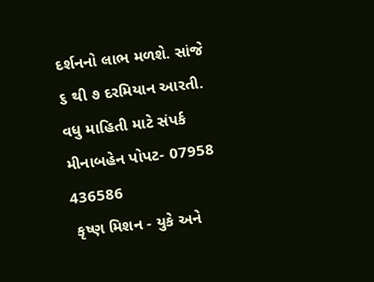દર્શનનો લાભ મળશે. સાંજે ૬ થી ૭ દરમિયાન આરતી. વધુ માહિતી માટે સંપર્ક મીનાબહેન પોપટ- 07958 436586
 કૃષ્ણ મિશન - યુકે અને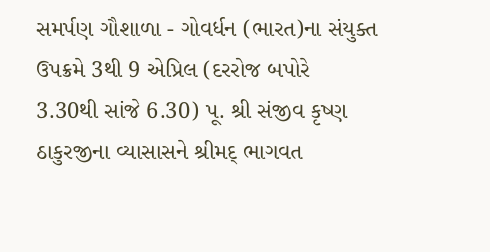સમર્પણ ગૌશાળા - ગોવર્ધન (ભારત)ના સંયુક્ત ઉપક્રમે 3થી 9 એપ્રિલ (દરરોજ બપોરે 3.30થી સાંજે 6.30) પૂ. શ્રી સંજીવ કૃષ્ણ ઠાકુરજીના વ્યાસાસને શ્રીમદ્ ભાગવત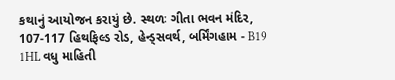કથાનું આયોજન કરાયું છે. સ્થળઃ ગીતા ભવન મંદિર, 107-117 હિથફિલ્ડ રોડ, હેન્ડ્સવર્થ, બર્મિંગહામ - B19 1HL વધુ માહિતી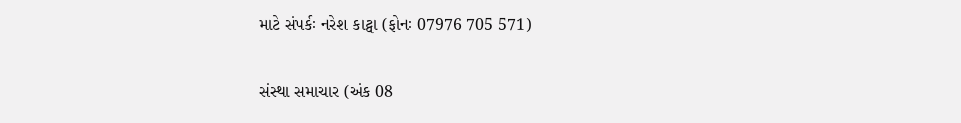માટે સંપર્કઃ નરેશ કાટ્વા (ફોનઃ 07976 705 571)

સંસ્થા સમાચાર (અંક 08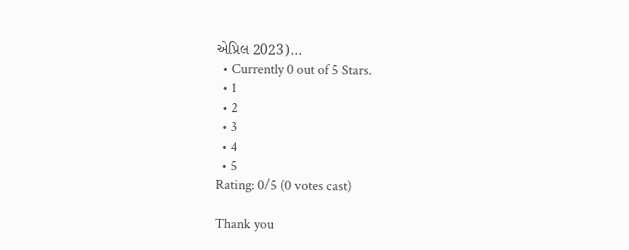એપ્રિલ 2023)...
  • Currently 0 out of 5 Stars.
  • 1
  • 2
  • 3
  • 4
  • 5
Rating: 0/5 (0 votes cast)

Thank you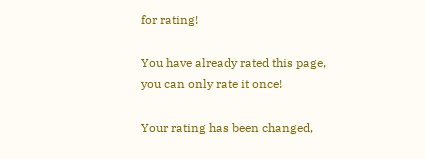for rating!

You have already rated this page, you can only rate it once!

Your rating has been changed,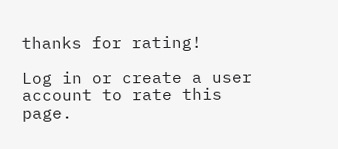thanks for rating!

Log in or create a user account to rate this page.